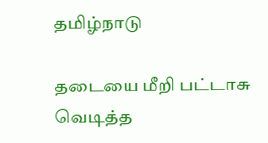தமிழ்நாடு

தடையை மீறி பட்டாசு வெடித்த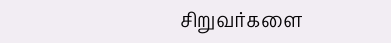சிறுவர்களை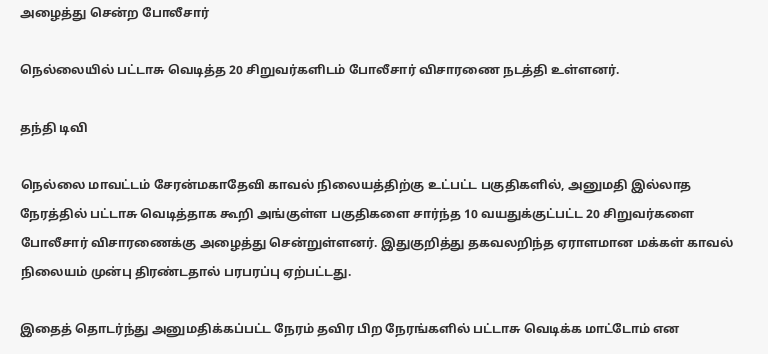அழைத்து சென்ற போலீசார்

நெல்லையில் பட்டாசு வெடித்த 20 சிறுவர்களிடம் போலீசார் விசாரணை நடத்தி உள்ளனர்.

தந்தி டிவி

நெல்லை மாவட்டம் சேரன்மகாதேவி காவல் நிலையத்திற்கு உட்பட்ட பகுதிகளில், அனுமதி இல்லாத நேரத்தில் பட்டாசு வெடித்தாக கூறி அங்குள்ள பகுதிகளை சார்ந்த 10 வயதுக்குட்பட்ட 20 சிறுவர்களை போலீசார் விசாரணைக்கு அழைத்து சென்றுள்ளனர். இதுகுறித்து தகவலறிந்த ஏராளமான மக்கள் காவல் நிலையம் முன்பு திரண்டதால் பரபரப்பு ஏற்பட்டது.

இதைத் தொடர்ந்து அனுமதிக்கப்பட்ட நேரம் தவிர பிற நேரங்களில் பட்டாசு வெடிக்க மாட்டோம் என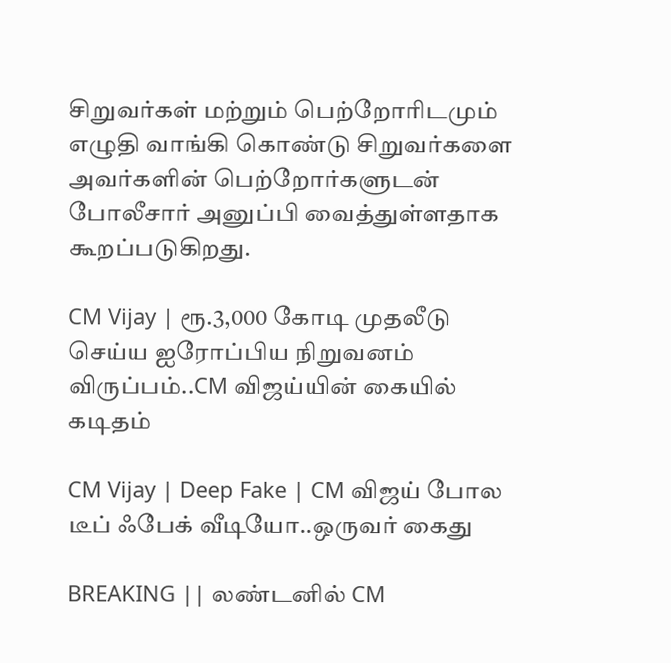சிறுவர்கள் மற்றும் பெற்றோரிடமும் எழுதி வாங்கி கொண்டு சிறுவர்களை அவர்களின் பெற்றோர்களுடன் போலீசார் அனுப்பி வைத்துள்ளதாக கூறப்படுகிறது.

CM Vijay | ரூ.3,000 கோடி முதலீடு செய்ய ஐரோப்பிய நிறுவனம் விருப்பம்..CM விஜய்யின் கையில் கடிதம்

CM Vijay | Deep Fake | CM விஜய் போல டீப் ஃபேக் வீடியோ..ஒருவர் கைது

BREAKING || லண்டனில் CM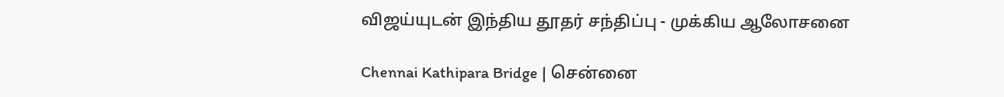விஜய்யுடன் இந்திய தூதர் சந்திப்பு - முக்கிய ஆலோசனை

Chennai Kathipara Bridge | சென்னை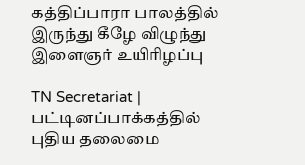கத்திப்பாரா பாலத்தில் இருந்து கீழே விழுந்து இளைஞர் உயிரிழப்பு

TN Secretariat | பட்டினப்பாக்கத்தில் புதிய தலைமை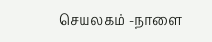செயலகம் -நாளை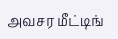அவசர மீட்டிங்